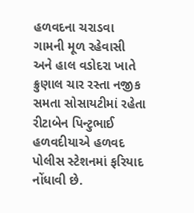હળવદના ચરાડવા ગામની મૂળ રહેવાસી અને હાલ વડોદરા ખાતે ક્રુણાલ ચાર રસ્તા નજીક સમતા સોસાયટીમાં રહેતા રીટાબેન પિન્ટુભાઈ હળવદીયાએ હળવદ પોલીસ સ્ટેશનમાં ફરિયાદ નોંધાવી છે.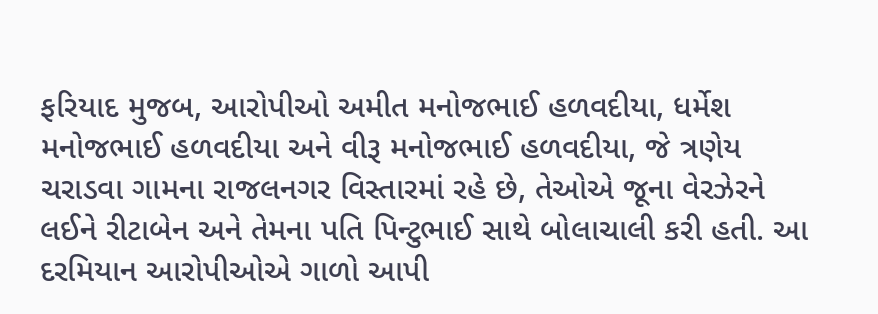ફરિયાદ મુજબ, આરોપીઓ અમીત મનોજભાઈ હળવદીયા, ધર્મેશ મનોજભાઈ હળવદીયા અને વીરૂ મનોજભાઈ હળવદીયા, જે ત્રણેય ચરાડવા ગામના રાજલનગર વિસ્તારમાં રહે છે, તેઓએ જૂના વેરઝેરને લઈને રીટાબેન અને તેમના પતિ પિન્ટુભાઈ સાથે બોલાચાલી કરી હતી. આ દરમિયાન આરોપીઓએ ગાળો આપી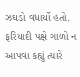ઝઘડો વધાર્યો હતો. ફરિયાદી પક્ષે ગાળો ન આપવા કહ્યું ત્યારે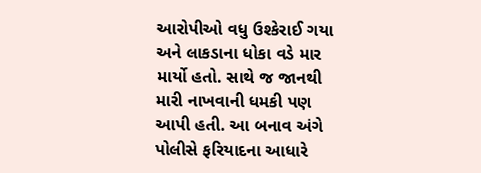આરોપીઓ વધુ ઉશ્કેરાઈ ગયા અને લાકડાના ધોકા વડે માર માર્યો હતો. સાથે જ જાનથી મારી નાખવાની ધમકી પણ આપી હતી. આ બનાવ અંગે પોલીસે ફરિયાદના આધારે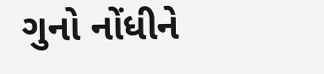ગુનો નોંધીને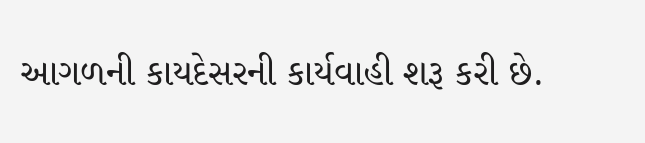આગળની કાયદેસરની કાર્યવાહી શરૂ કરી છે.